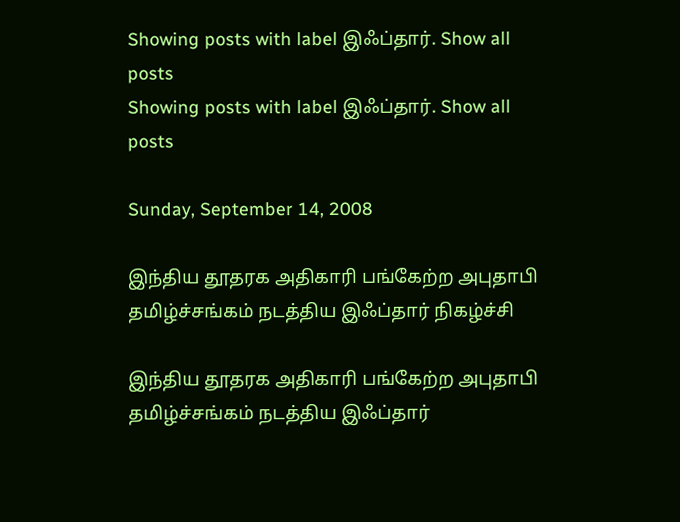Showing posts with label இஃப்தார். Show all posts
Showing posts with label இஃப்தார். Show all posts

Sunday, September 14, 2008

இந்திய தூதரக அதிகாரி பங்கேற்ற அபுதாபி தமிழ்ச்சங்கம் நடத்திய இஃப்தார் நிகழ்ச்சி

இந்திய தூதரக அதிகாரி பங்கேற்ற அபுதாபி தமிழ்ச்சங்கம் நடத்திய இஃப்தார்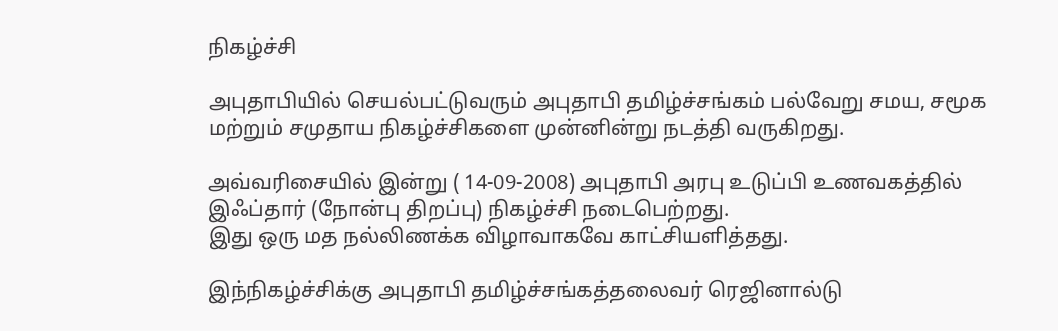நிகழ்ச்சி

அபுதாபியில் செயல்பட்டுவரும் அபுதாபி தமிழ்ச்சங்கம் பல்வேறு சமய, சமூக
மற்றும் சமுதாய நிகழ்ச்சிகளை முன்னின்று நடத்தி வருகிறது.

அவ்வரிசையில் இன்று ( 14-09-2008) அபுதாபி அரபு உடுப்பி உணவகத்தில்
இஃப்தார் (நோன்பு திறப்பு) நிகழ்ச்சி நடைபெற்றது.
இது ஒரு மத நல்லிணக்க விழாவாகவே காட்சியளித்தது.

இந்நிகழ்ச்சிக்கு அபுதாபி தமிழ்ச்சங்கத்தலைவர் ரெஜினால்டு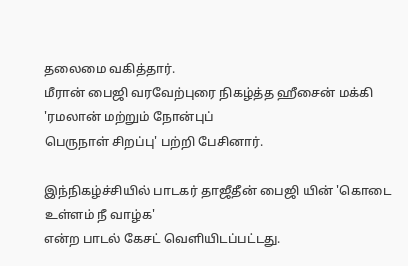தலைமை வகித்தார்.
மீரான் பைஜி வரவேற்புரை நிகழ்த்த ஹீசைன் மக்கி 'ரமலான் மற்றும் நோன்புப்
பெருநாள் சிறப்பு' பற்றி பேசினார்.

இந்நிகழ்ச்சியில் பாடகர் தாஜீதீன் பைஜி யின் 'கொடை உள்ளம் நீ வாழ்க'
என்ற பாடல் கேசட் வெளியிடப்பட்டது.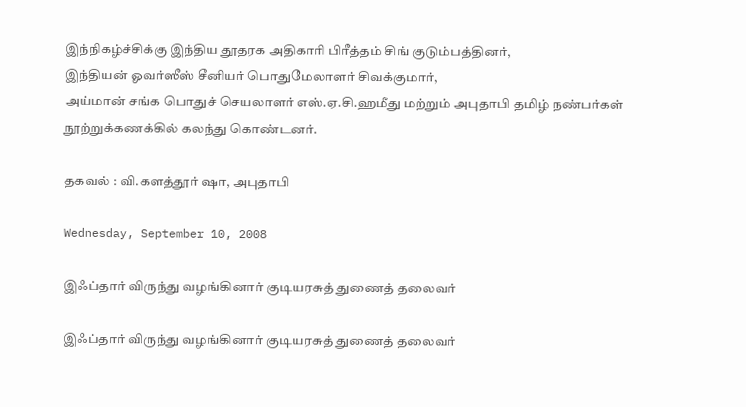இந்நிகழ்ச்சிக்கு இந்திய தூதரக அதிகாரி பிரீத்தம் சிங் குடும்பத்தினர்,
இந்தியன் ஓவர்ஸீஸ் சீனியர் பொதுமேலாளர் சிவக்குமார்,
அய்மான் சங்க பொதுச் செயலாளர் எஸ்.ஏ.சி.ஹமீது மற்றும் அபுதாபி தமிழ் நண்பர்கள்
நூற்றுக்கணக்கில் கலந்து கொண்டனர்.

தகவல் : வி.களத்தூர் ஷா, அபுதாபி

Wednesday, September 10, 2008

இஃப்தார் விருந்து வழங்கினார் குடியரசுத் துணைத் தலைவர்

இஃப்தார் விருந்து வழங்கினார் குடியரசுத் துணைத் தலைவர்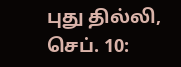புது தில்லி, செப். 10: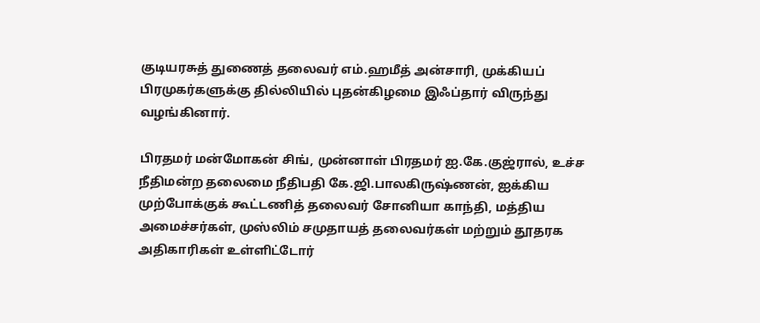குடியரசுத் துணைத் தலைவர் எம்.ஹமீத் அன்சாரி, முக்கியப் பிரமுகர்களுக்கு தில்லியில் புதன்கிழமை இஃப்தார் விருந்து வழங்கினார்.

பிரதமர் மன்மோகன் சிங், முன்னாள் பிரதமர் ஐ.கே.குஜ்ரால், உச்ச நீதிமன்ற தலைமை நீதிபதி கே.ஜி.பாலகிருஷ்ணன், ஐக்கிய முற்போக்குக் கூட்டணித் தலைவர் சோனியா காந்தி, மத்திய அமைச்சர்கள், முஸ்லிம் சமுதாயத் தலைவர்கள் மற்றும் தூதரக அதிகாரிகள் உள்ளிட்டோர்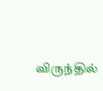விருந்தில்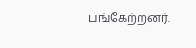பங்கேற்றனர்.